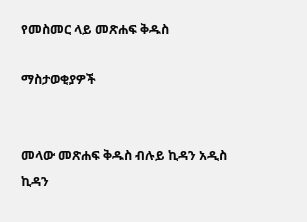የመስመር ላይ መጽሐፍ ቅዱስ

ማስታወቂያዎች


መላው መጽሐፍ ቅዱስ ብሉይ ኪዳን አዲስ ኪዳን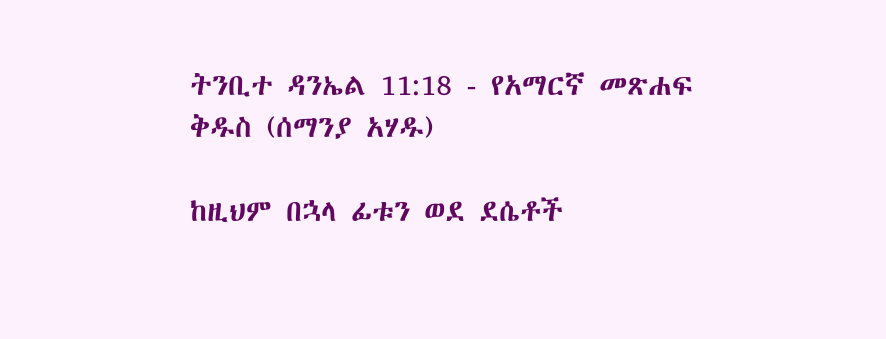ትንቢተ ዳንኤል 11:18 - የአማርኛ መጽሐፍ ቅዱስ (ሰማንያ አሃዱ)

ከዚህም በኋላ ፊቱን ወደ ደሴቶች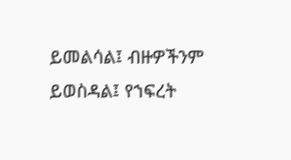ይመልሳል፤ ብዙዎችንም ይወስዳል፤ የኀፍረት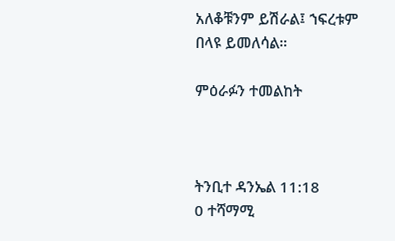አለቆቹንም ይሽራል፤ ኀፍረቱም በላዩ ይመለሳል።

ምዕራፉን ተመልከት



ትንቢተ ዳንኤል 11:18
0 ተሻማሚ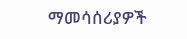ማመሳሰሪያዎች